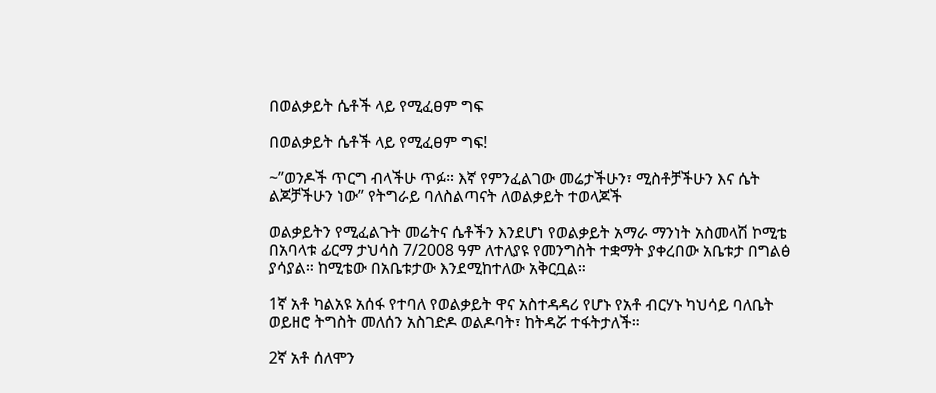በወልቃይት ሴቶች ላይ የሚፈፀም ግፍ

በወልቃይት ሴቶች ላይ የሚፈፀም ግፍ!

~”ወንዶች ጥርግ ብላችሁ ጥፉ። እኛ የምንፈልገው መሬታችሁን፣ ሚስቶቻችሁን እና ሴት ልጆቻችሁን ነው” የትግራይ ባለስልጣናት ለወልቃይት ተወላጆች

ወልቃይትን የሚፈልጉት መሬትና ሴቶችን እንደሆነ የወልቃይት አማራ ማንነት አስመላሽ ኮሚቴ በአባላቱ ፊርማ ታህሳስ 7/2008 ዓም ለተለያዩ የመንግስት ተቋማት ያቀረበው አቤቱታ በግልፅ ያሳያል። ከሚቴው በአቤቱታው እንደሚከተለው አቅርቧል።

1ኛ አቶ ካልአዩ አሰፋ የተባለ የወልቃይት ዋና አስተዳዳሪ የሆኑ የአቶ ብርሃኑ ካህሳይ ባለቤት ወይዘሮ ትግስት መለሰን አስገድዶ ወልዶባት፣ ከትዳሯ ተፋትታለች።

2ኛ አቶ ሰለሞን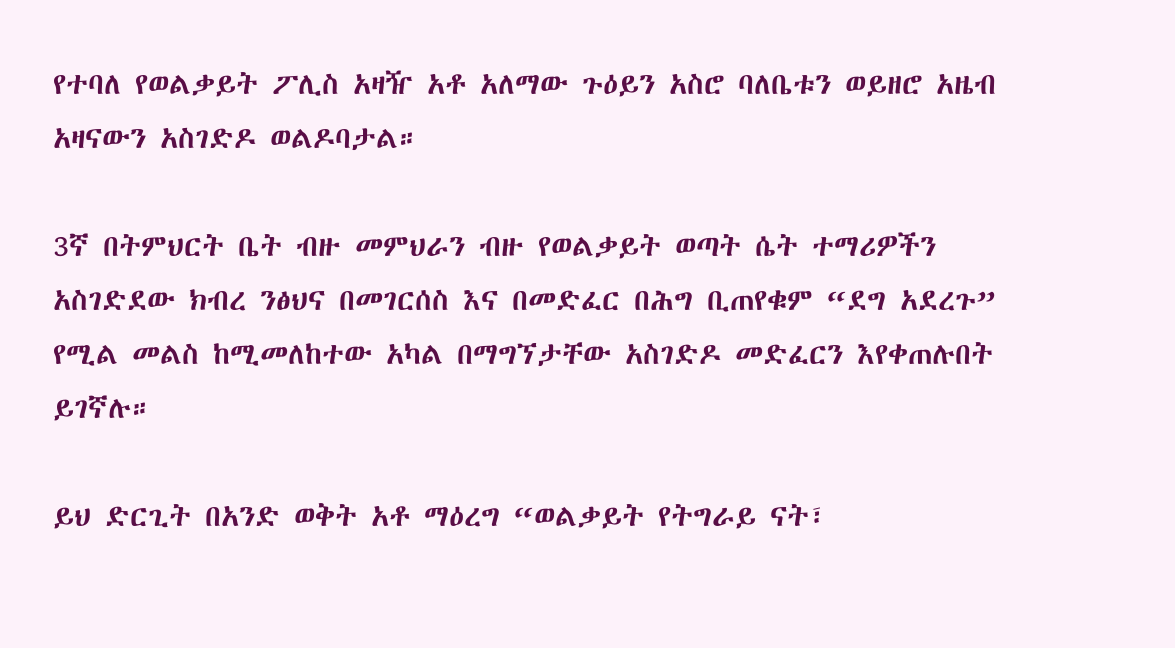የተባለ የወልቃይት ፖሊስ አዛዥ አቶ አለማው ጉዕይን አስሮ ባለቤቱን ወይዘሮ አዜብ አዛናውን አስገድዶ ወልዶባታል።

3ኛ በትምህርት ቤት ብዙ መምህራን ብዙ የወልቃይት ወጣት ሴት ተማሪዎችን አስገድደው ክብረ ንፅህና በመገርሰስ እና በመድፈር በሕግ ቢጠየቁም “ደግ አደረጉ” የሚል መልስ ከሚመለከተው አካል በማግኘታቸው አስገድዶ መድፈርን እየቀጠሉበት ይገኛሉ።

ይህ ድርጊት በአንድ ወቅት አቶ ማዕረግ “ወልቃይት የትግራይ ናት፣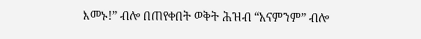እመኑ!” ብሎ በጠየቀበት ወቅት ሕዝብ “አናምንም” ብሎ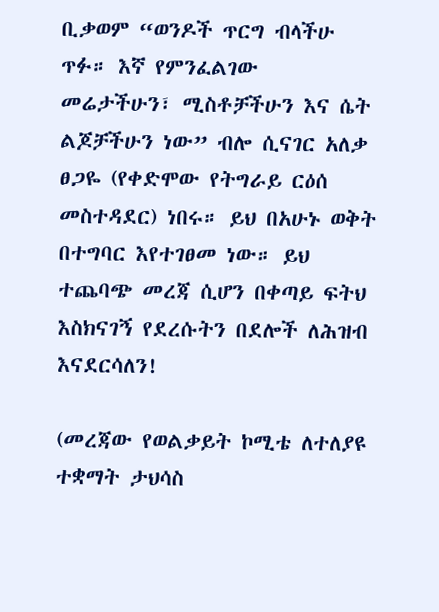ቢቃወም “ወንዶች ጥርግ ብላችሁ ጥፉ። እኛ የምንፈልገው መሬታችሁን፣ ሚስቶቻችሁን እና ሴት ልጆቻችሁን ነው” ብሎ ሲናገር አለቃ ፀጋዬ (የቀድሞው የትግራይ ርዕሰ መስተዳደር) ነበሩ። ይህ በአሁኑ ወቅት በተግባር እየተገፀመ ነው። ይህ ተጨባጭ መረጃ ሲሆን በቀጣይ ፍትህ እስክናገኝ የደረሱትን በደሎች ለሕዝብ እናደርሳለን!

(መረጃው የወልቃይት ኮሚቴ ለተለያዩ ተቋማት ታህሳስ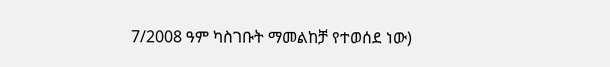7/2008 ዓም ካስገቡት ማመልከቻ የተወሰደ ነው)